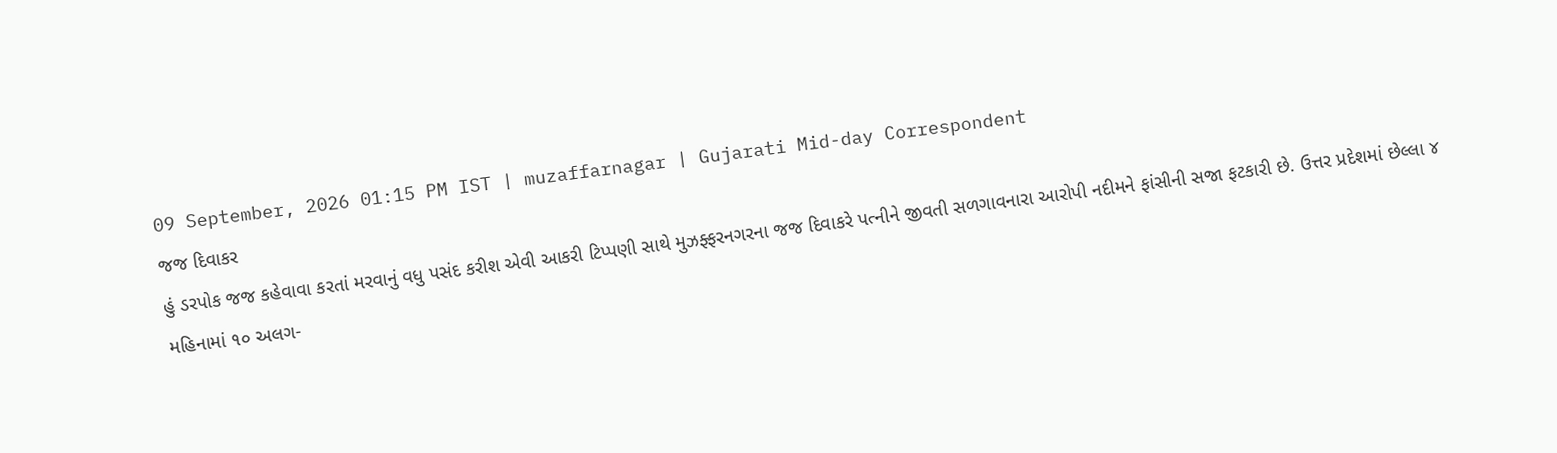09 September, 2026 01:15 PM IST | muzaffarnagar | Gujarati Mid-day Correspondent
જજ દિવાકર
હું ડરપોક જજ કહેવાવા કરતાં મરવાનું વધુ પસંદ કરીશ એવી આકરી ટિપ્પણી સાથે મુઝફ્ફરનગરના જજ દિવાકરે પત્નીને જીવતી સળગાવનારા આરોપી નદીમને ફાંસીની સજા ફટકારી છે. ઉત્તર પ્રદેશમાં છેલ્લા ૪ મહિનામાં ૧૦ અલગ-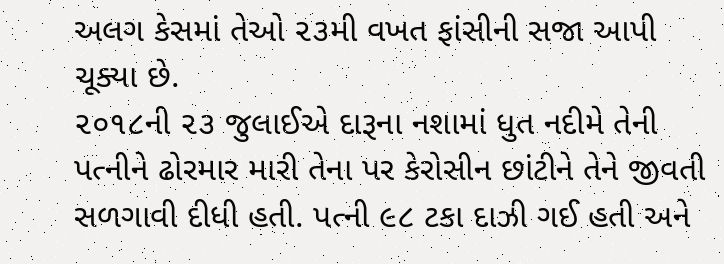અલગ કેસમાં તેઓ ૨૩મી વખત ફાંસીની સજા આપી ચૂક્યા છે.
૨૦૧૮ની ૨૩ જુલાઈએ દારૂના નશામાં ધુત નદીમે તેની પત્નીને ઢોરમાર મારી તેના પર કેરોસીન છાંટીને તેને જીવતી સળગાવી દીધી હતી. પત્ની ૯૮ ટકા દાઝી ગઈ હતી અને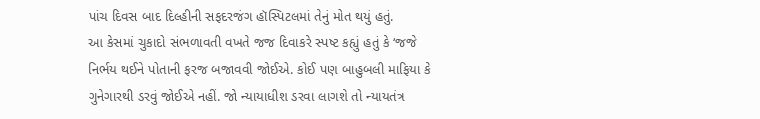પાંચ દિવસ બાદ દિલ્હીની સફદરજંગ હૉસ્પિટલમાં તેનું મોત થયું હતું.
આ કેસમાં ચુકાદો સંભળાવતી વખતે જજ દિવાકરે સ્પષ્ટ કહ્યું હતું કે ‘જજે નિર્ભય થઈને પોતાની ફરજ બજાવવી જોઈએ. કોઈ પણ બાહુબલી માફિયા કે ગુનેગારથી ડરવું જોઈએ નહીં. જો ન્યાયાધીશ ડરવા લાગશે તો ન્યાયતંત્ર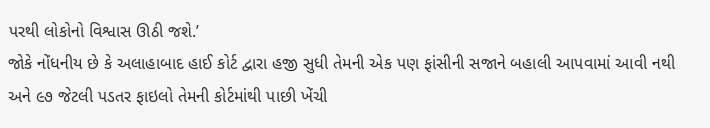પરથી લોકોનો વિશ્વાસ ઊઠી જશે.’
જોકે નોંધનીય છે કે અલાહાબાદ હાઈ કોર્ટ દ્વારા હજી સુધી તેમની એક પણ ફાંસીની સજાને બહાલી આપવામાં આવી નથી અને ૯૭ જેટલી પડતર ફાઇલો તેમની કોર્ટમાંથી પાછી ખેંચી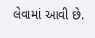લેવામાં આવી છે.